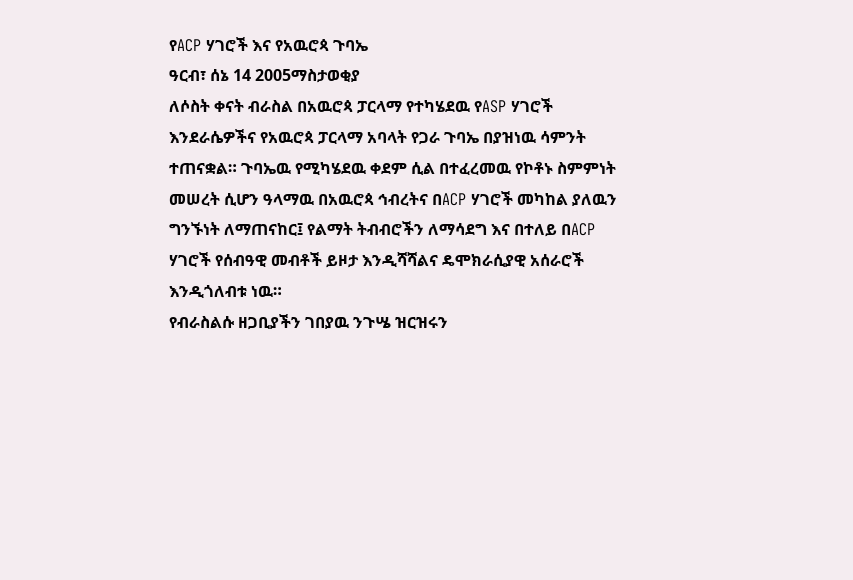የACP ሃገሮች እና የአዉሮጳ ጉባኤ
ዓርብ፣ ሰኔ 14 2005ማስታወቂያ
ለሶስት ቀናት ብራስል በአዉሮጳ ፓርላማ የተካሄደዉ የASP ሃገሮች እንደራሴዎችና የአዉሮጳ ፓርላማ አባላት የጋራ ጉባኤ በያዝነዉ ሳምንት ተጠናቋል። ጉባኤዉ የሚካሄደዉ ቀደም ሲል በተፈረመዉ የኮቶኑ ስምምነት መሠረት ሲሆን ዓላማዉ በአዉሮጳ ኅብረትና በACP ሃገሮች መካከል ያለዉን ግንኙነት ለማጠናከር፤ የልማት ትብብሮችን ለማሳደግ እና በተለይ በACP ሃገሮች የሰብዓዊ መብቶች ይዞታ እንዲሻሻልና ዴሞክራሲያዊ አሰራሮች እንዲጎለብቱ ነዉ።
የብራስልሱ ዘጋቢያችን ገበያዉ ንጉሤ ዝርዝሩን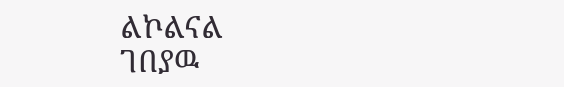ልኮልናል
ገበያዉ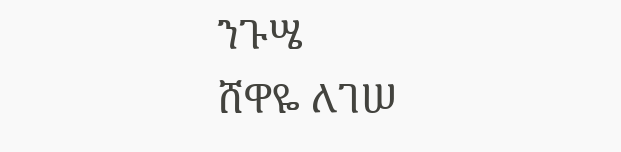ንጉሤ
ሸዋዬ ለገሠ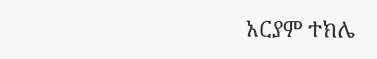አርያም ተክሌ